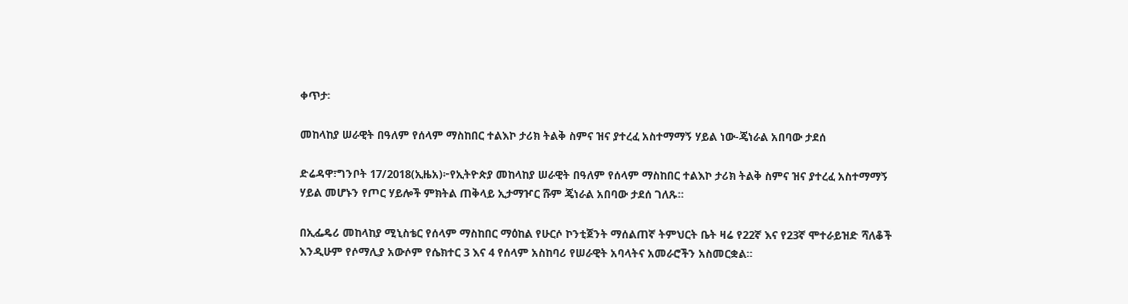ቀጥታ፡

መከላከያ ሠራዊት በዓለም የሰላም ማስከበር ተልእኮ ታሪክ ትልቅ ስምና ዝና ያተረፈ አስተማማኝ ሃይል ነው-ጄነራል አበባው ታደሰ

ድሬዳዋ፣ግንቦት 17/2018(ኢዜአ)፦የኢትዮጵያ መከላከያ ሠራዊት በዓለም የሰላም ማስከበር ተልእኮ ታሪክ ትልቅ ስምና ዝና ያተረፈ አስተማማኝ ሃይል መሆኑን የጦር ሃይሎች ምክትል ጠቅላይ ኢታማዦር ሹም ጄነራል አበባው ታደሰ ገለጹ።

በኢፌዴሪ መከላከያ ሚኒስቴር የሰላም ማስከበር ማዕከል የሁርሶ ኮንቲጀንት ማሰልጠኛ ትምህርት ቤት ዛሬ የ22ኛ እና የ23ኛ ሞተራይዝድ ሻለቆች እንዲሁም የሶማሊያ አውሶም የሴክተር 3 እና 4 የሰላም አስከባሪ የሠራዊት አባላትና አመራሮችን አስመርቋል።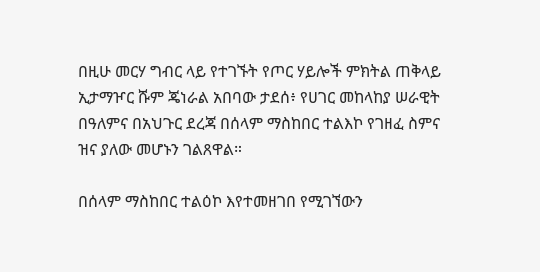በዚሁ መርሃ ግብር ላይ የተገኙት የጦር ሃይሎች ምክትል ጠቅላይ ኢታማዦር ሹም ጄነራል አበባው ታደሰ፥ የሀገር መከላከያ ሠራዊት በዓለምና በአህጉር ደረጃ በሰላም ማስከበር ተልእኮ የገዘፈ ስምና ዝና ያለው መሆኑን ገልጸዋል።

በሰላም ማስከበር ተልዕኮ እየተመዘገበ የሚገኘውን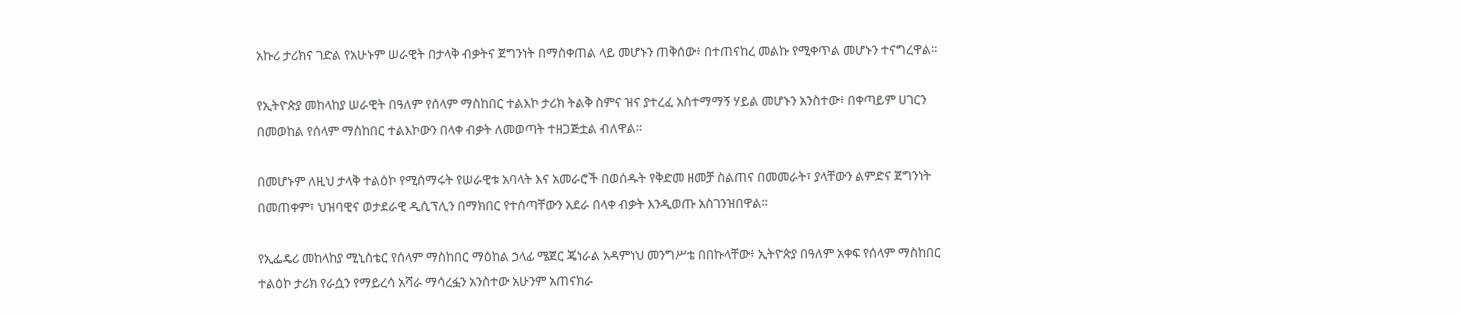አኩሪ ታሪክና ገድል የአሁኑም ሠራዊት በታላቅ ብቃትና ጀግንነት በማስቀጠል ላይ መሆኑን ጠቅሰው፥ በተጠናከረ መልኩ የሚቀጥል መሆኑን ተናግረዋል።

የኢትዮጵያ መከላከያ ሠራዊት በዓለም የሰላም ማስከበር ተልእኮ ታሪክ ትልቅ ስምና ዝና ያተረፈ አስተማማኝ ሃይል መሆኑን አንስተው፥ በቀጣይም ሀገርን በመወከል የሰላም ማስከበር ተልእኮውን በላቀ ብቃት ለመወጣት ተዘጋጅቷል ብለዋል።

በመሆኑም ለዚህ ታላቅ ተልዕኮ የሚሰማሩት የሠራዊቱ አባላት እና አመራሮች በወሰዱት የቅድመ ዘመቻ ስልጠና በመመራት፣ ያላቸውን ልምድና ጀግንነት በመጠቀም፣ ህዝባዊና ወታደራዊ ዲሲፕሊን በማክበር የተሰጣቸውን አደራ በላቀ ብቃት እንዲወጡ አስገንዝበዋል።

የኢፌዴሪ መከላከያ ሚኒስቴር የሰላም ማስከበር ማዕከል ኃላፊ ሜጀር ጄነራል አዳምነህ መንግሥቴ በበኩላቸው፥ ኢትዮጵያ በዓለም አቀፍ የሰላም ማስከበር ተልዕኮ ታሪክ የራሷን የማይረሳ አሻራ ማሳረፏን አንስተው አሁንም አጠናክራ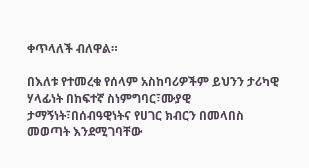ቀጥላለች ብለዋል።

በእለቱ የተመረቁ የሰላም አስከባሪዎችም ይህንን ታሪካዊ ሃላፊነት በከፍተኛ ስነምግባር፣ሙያዊ ታማኝነት፣በሰብዓዊነትና የሀገር ክብርን በመላበስ መወጣት እንደሚገባቸው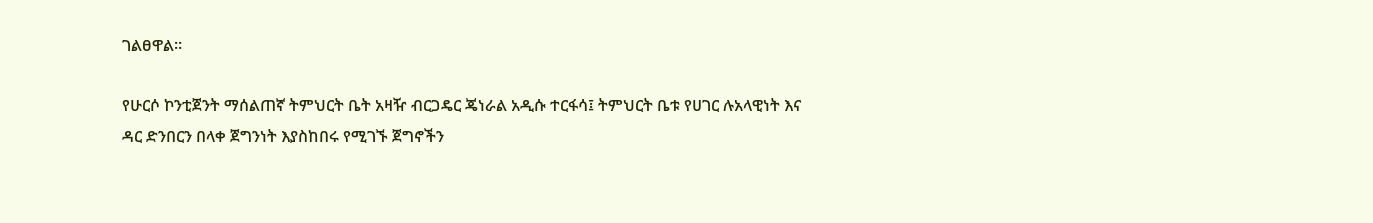ገልፀዋል።

የሁርሶ ኮንቲጀንት ማሰልጠኛ ትምህርት ቤት አዛዥ ብርጋዴር ጄነራል አዲሱ ተርፋሳ፤ ትምህርት ቤቱ የሀገር ሉአላዊነት እና ዳር ድንበርን በላቀ ጀግንነት እያስከበሩ የሚገኙ ጀግኖችን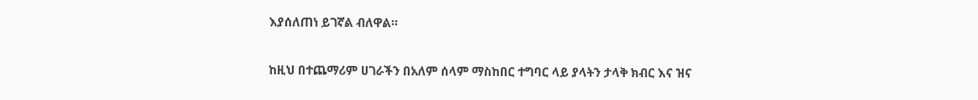እያሰለጠነ ይገኛል ብለዋል።

ከዚህ በተጨማሪም ሀገራችን በአለም ሰላም ማስከበር ተግባር ላይ ያላትን ታላቅ ክብር እና ዝና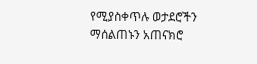የሚያስቀጥሉ ወታደሮችን ማሰልጠኑን አጠናክሮ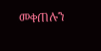መቀጠሉን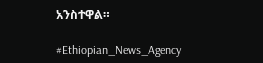አንስተዋል።

#Ethiopian_News_Agency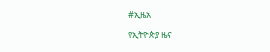#ኢዜአ

የኢትዮጵያ ዜና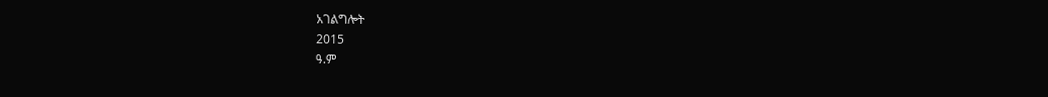አገልግሎት
2015
ዓ.ም